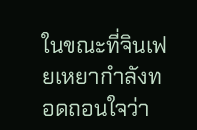ในขณะที่จินเฟยเหยากำลังทอดถอนใจว่า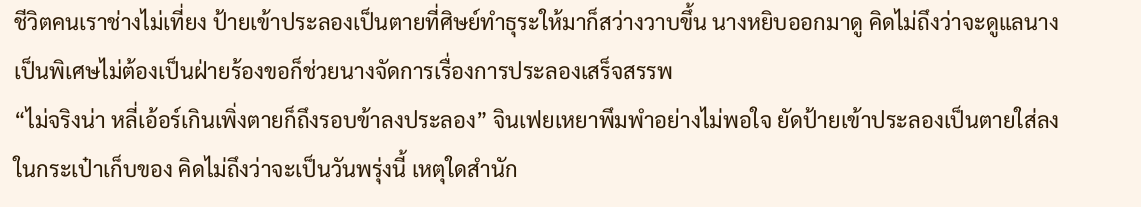ชีวิตคนเราช่างไม่เที่ยง ป้ายเข้าประลองเป็นตายที่ศิษย์ทำธุระให้มาก็สว่างวาบขึ้น นางหยิบออกมาดู คิดไม่ถึงว่าจะดูแลนางเป็นพิเศษไม่ต้องเป็นฝ่ายร้องขอก็ช่วยนางจัดการเรื่องการประลองเสร็จสรรพ
“ไม่จริงน่า หลี่เอ้อร์เกินเพิ่งตายก็ถึงรอบข้าลงประลอง” จินเฟยเหยาพึมพำอย่างไม่พอใจ ยัดป้ายเข้าประลองเป็นตายใส่ลงในกระเป๋าเก็บของ คิดไม่ถึงว่าจะเป็นวันพรุ่งนี้ เหตุใดสำนัก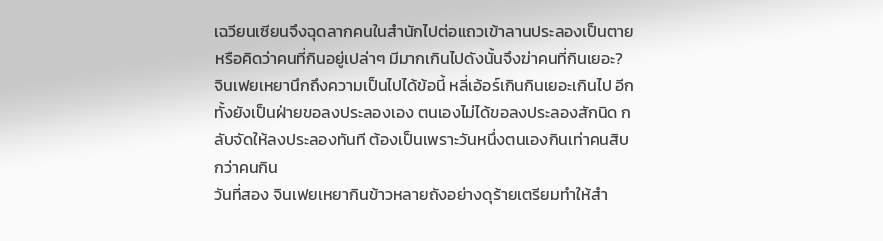เฉวียนเซียนจึงฉุดลากคนในสำนักไปต่อแถวเข้าลานประลองเป็นตาย หรือคิดว่าคนที่กินอยู่เปล่าๆ มีมากเกินไปดังนั้นจึงฆ่าคนที่กินเยอะ?
จินเฟยเหยานึกถึงความเป็นไปได้ข้อนี้ หลี่เอ้อร์เกินกินเยอะเกินไป อีกทั้งยังเป็นฝ่ายขอลงประลองเอง ตนเองไม่ได้ขอลงประลองสักนิด กลับจัดให้ลงประลองทันที ต้องเป็นเพราะวันหนึ่งตนเองกินเท่าคนสิบกว่าคนกิน
วันที่สอง จินเฟยเหยากินข้าวหลายถังอย่างดุร้ายเตรียมทำให้สำ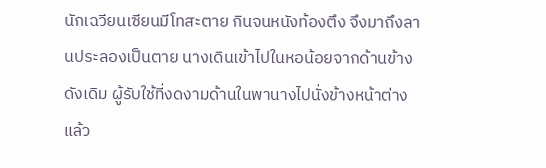นักเฉวียนเซียนมีโทสะตาย กินจนหนังท้องตึง จึงมาถึงลานประลองเป็นตาย นางเดินเข้าไปในหอน้อยจากด้านข้างดังเดิม ผู้รับใช้ที่งดงามด้านในพานางไปนั่งข้างหน้าต่าง แล้ว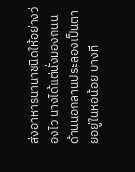ส่งอาหารนานาชนิดให้อย่างว่องไว นางได้แต่นั่งมองถนนด้านนอกลานประลองเป็นตายอยู่ในหอน้อย บางที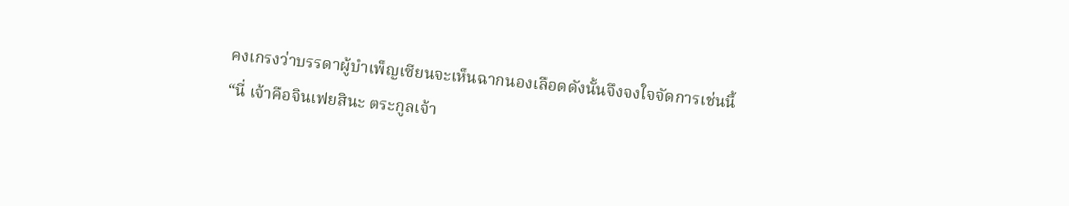คงเกรงว่าบรรดาผู้บำเพ็ญเซียนจะเห็นฉากนองเลือดดังนั้นจึงจงใจจัดการเช่นนี้
“นี่ เจ้าคือจินเฟยสินะ ตระกูลเจ้า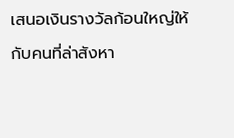เสนอเงินรางวัลก้อนใหญ่ให้กับคนที่ล่าสังหา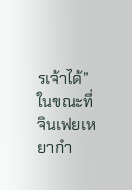รเจ้าได้” ในขณะที่จินเฟยเหยากำ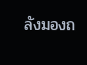ลังมองถ